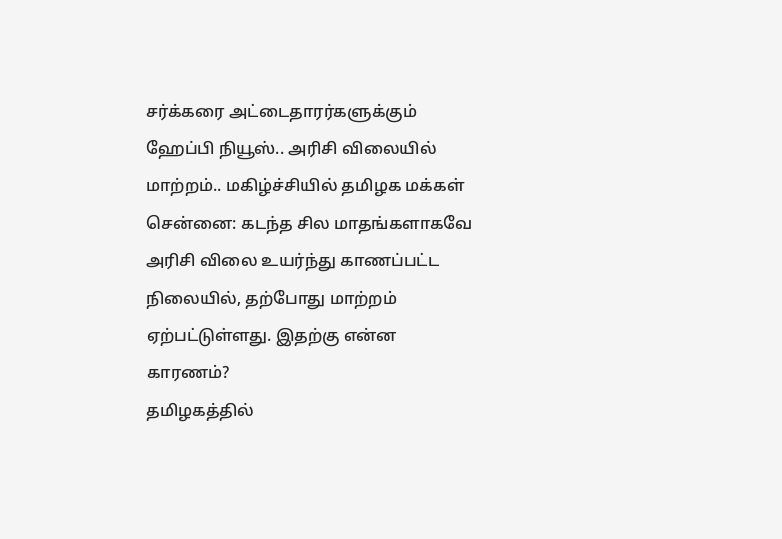சர்க்கரை அட்டைதாரர்களுக்கும் ஹேப்பி நியூஸ்.. அரிசி விலையில் மாற்றம்.. மகிழ்ச்சியில் தமிழக மக்கள்
சென்னை: கடந்த சில மாதங்களாகவே அரிசி விலை உயர்ந்து காணப்பட்ட நிலையில், தற்போது மாற்றம் ஏற்பட்டுள்ளது. இதற்கு என்ன காரணம்?
தமிழகத்தில்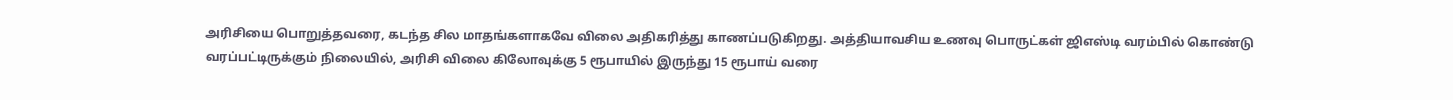அரிசியை பொறுத்தவரை, கடந்த சில மாதங்களாகவே விலை அதிகரித்து காணப்படுகிறது. அத்தியாவசிய உணவு பொருட்கள் ஜிஎஸ்டி வரம்பில் கொண்டு வரப்பட்டிருக்கும் நிலையில், அரிசி விலை கிலோவுக்கு 5 ரூபாயில் இருந்து 15 ரூபாய் வரை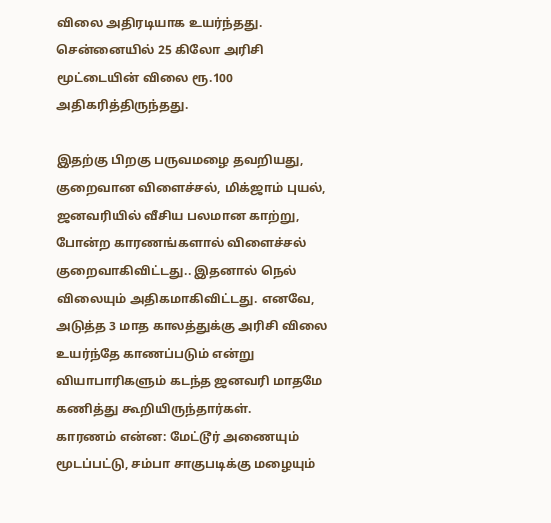விலை அதிரடியாக உயர்ந்தது. சென்னையில் 25 கிலோ அரிசி மூட்டையின் விலை ரூ.100 அதிகரித்திருந்தது.

இதற்கு பிறகு பருவமழை தவறியது, குறைவான விளைச்சல், மிக்ஜாம் புயல், ஜனவரியில் வீசிய பலமான காற்று, போன்ற காரணங்களால் விளைச்சல் குறைவாகிவிட்டது.. இதனால் நெல் விலையும் அதிகமாகிவிட்டது. எனவே, அடுத்த 3 மாத காலத்துக்கு அரிசி விலை உயர்ந்தே காணப்படும் என்று வியாபாரிகளும் கடந்த ஜனவரி மாதமே கணித்து கூறியிருந்தார்கள்.
காரணம் என்ன: மேட்டூர் அணையும் மூடப்பட்டு, சம்பா சாகுபடிக்கு மழையும்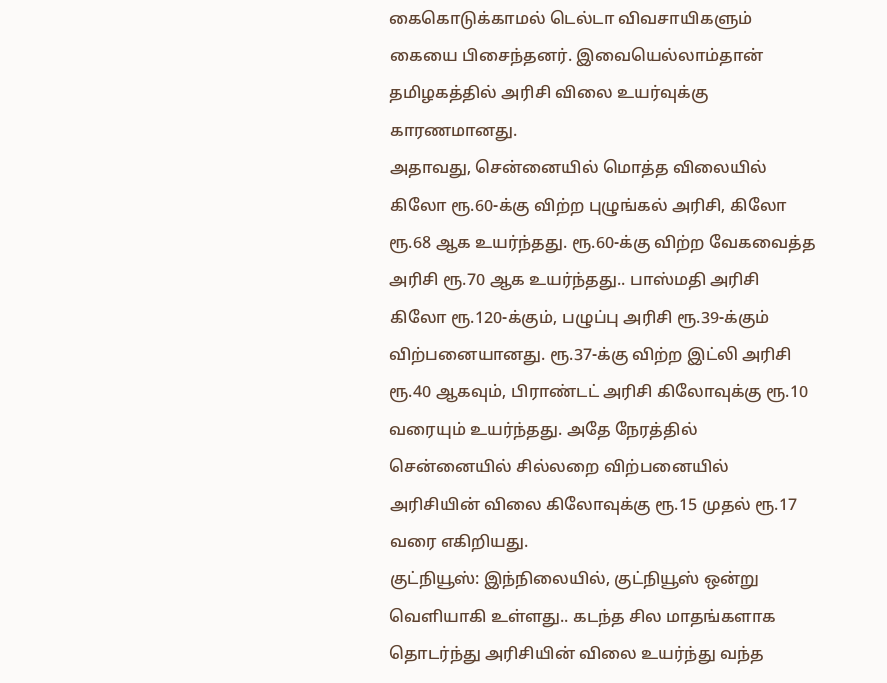கைகொடுக்காமல் டெல்டா விவசாயிகளும் கையை பிசைந்தனர். இவையெல்லாம்தான் தமிழகத்தில் அரிசி விலை உயர்வுக்கு காரணமானது.
அதாவது, சென்னையில் மொத்த விலையில் கிலோ ரூ.60-க்கு விற்ற புழுங்கல் அரிசி, கிலோ ரூ.68 ஆக உயர்ந்தது. ரூ.60-க்கு விற்ற வேகவைத்த அரிசி ரூ.70 ஆக உயர்ந்தது.. பாஸ்மதி அரிசி கிலோ ரூ.120-க்கும், பழுப்பு அரிசி ரூ.39-க்கும் விற்பனையானது. ரூ.37-க்கு விற்ற இட்லி அரிசி ரூ.40 ஆகவும், பிராண்டட் அரிசி கிலோவுக்கு ரூ.10 வரையும் உயர்ந்தது. அதே நேரத்தில் சென்னையில் சில்லறை விற்பனையில் அரிசியின் விலை கிலோவுக்கு ரூ.15 முதல் ரூ.17 வரை எகிறியது.
குட்நியூஸ்: இந்நிலையில், குட்நியூஸ் ஒன்று வெளியாகி உள்ளது.. கடந்த சில மாதங்களாக தொடர்ந்து அரிசியின் விலை உயர்ந்து வந்த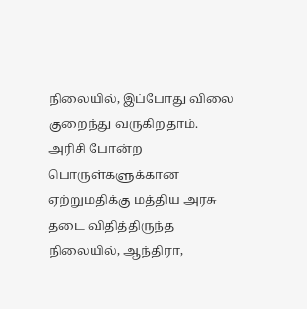நிலையில், இப்போது விலை குறைந்து வருகிறதாம்.
அரிசி போன்ற பொருள்களுக்கான ஏற்றுமதிக்கு மத்திய அரசு தடை விதித்திருந்த நிலையில், ஆந்திரா,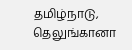தமிழ்நாடு, தெலுங்கானா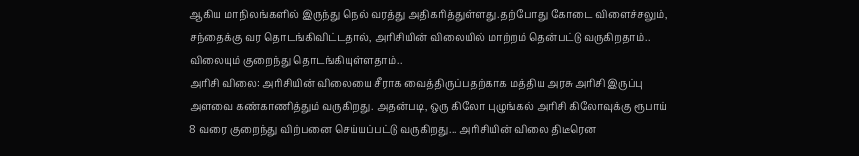ஆகிய மாநிலங்களில் இருந்து நெல் வரத்து அதிகரித்துள்ளது.தற்போது கோடை விளைச்சலும், சந்தைக்கு வர தொடங்கிவிட்டதால், அரிசியின் விலையில் மாற்றம் தென்பட்டு வருகிறதாம்.. விலையும் குறைந்து தொடங்கியுள்ளதாம்..
அரிசி விலை: அரிசியின் விலையை சீராக வைத்திருப்பதற்காக மத்திய அரசு அரிசி இருப்பு அளவை கண்காணித்தும் வருகிறது. அதன்படி, ஒரு கிலோ புழுங்கல் அரிசி கிலோவுக்கு ரூபாய் 8 வரை குறைந்து விற்பனை செய்யப்பட்டு வருகிறது... அரிசியின் விலை திடீரென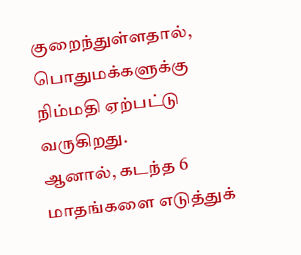குறைந்துள்ளதால், பொதுமக்களுக்கு நிம்மதி ஏற்பட்டு வருகிறது.
ஆனால், கடந்த 6 மாதங்களை எடுத்துக்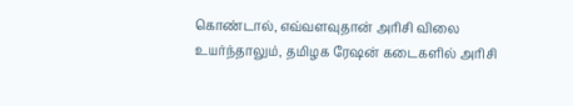கொண்டால், எவ்வளவுதான் அரிசி விலை உயர்ந்தாலும், தமிழக ரேஷன் கடைகளில் அரிசி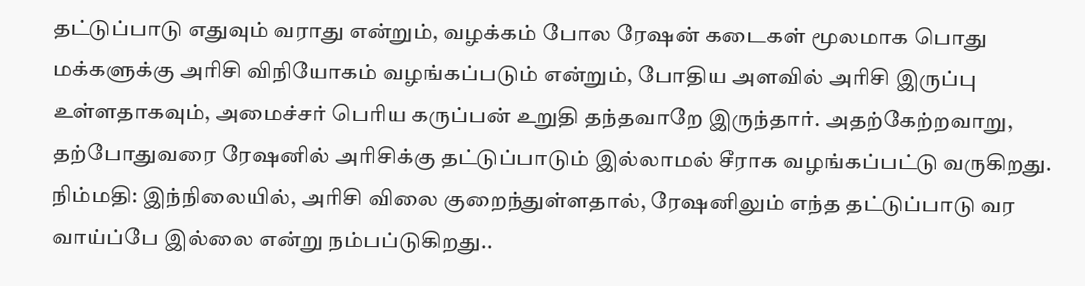தட்டுப்பாடு எதுவும் வராது என்றும், வழக்கம் போல ரேஷன் கடைகள் மூலமாக பொது மக்களுக்கு அரிசி விநியோகம் வழங்கப்படும் என்றும், போதிய அளவில் அரிசி இருப்பு உள்ளதாகவும், அமைச்சர் பெரிய கருப்பன் உறுதி தந்தவாறே இருந்தார். அதற்கேற்றவாறு, தற்போதுவரை ரேஷனில் அரிசிக்கு தட்டுப்பாடும் இல்லாமல் சீராக வழங்கப்பட்டு வருகிறது.
நிம்மதி: இந்நிலையில், அரிசி விலை குறைந்துள்ளதால், ரேஷனிலும் எந்த தட்டுப்பாடு வர வாய்ப்பே இல்லை என்று நம்பப்டுகிறது..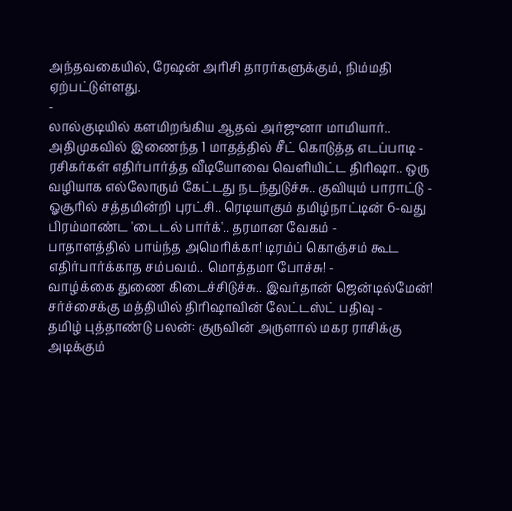அந்தவகையில், ரேஷன் அரிசி தாரர்களுக்கும், நிம்மதி ஏற்பட்டுள்ளது.
-
லால்குடியில் களமிறங்கிய ஆதவ் அர்ஜுனா மாமியார்.. அதிமுகவில் இணைந்த 1 மாதத்தில் சீட் கொடுத்த எடப்பாடி -
ரசிகர்கள் எதிர்பார்த்த வீடியோவை வெளியிட்ட திரிஷா.. ஒரு வழியாக எல்லோரும் கேட்டது நடந்துடுச்சு.. குவியும் பாராட்டு -
ஓசூரில் சத்தமின்றி புரட்சி.. ரெடியாகும் தமிழ்நாட்டின் 6-வது பிரம்மாண்ட 'டைடல் பார்க்'.. தரமான வேகம் -
பாதாளத்தில் பாய்ந்த அமெரிக்கா! டிரம்ப் கொஞ்சம் கூட எதிர்பார்க்காத சம்பவம்.. மொத்தமா போச்சு! -
வாழ்க்கை துணை கிடைச்சிடுச்சு.. இவர்தான் ஜென்டில்மேன்! சர்ச்சைக்கு மத்தியில் திரிஷாவின் லேட்டஸ்ட் பதிவு -
தமிழ் புத்தாண்டு பலன்: குருவின் அருளால் மகர ராசிக்கு அடிக்கும்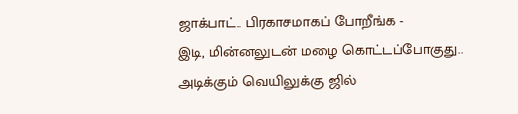ஜாக்பாட்.. பிரகாசமாகப் போறீங்க -
இடி, மின்னலுடன் மழை கொட்டப்போகுது.. அடிக்கும் வெயிலுக்கு ஜில்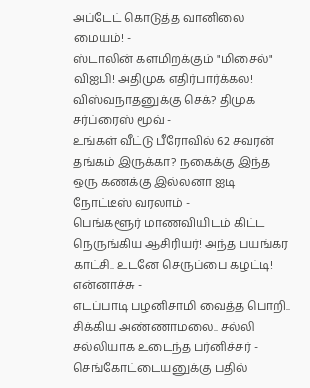அப்டேட் கொடுத்த வானிலை மையம்! -
ஸ்டாலின் களமிறக்கும் "மிசைல்" விஐபி! அதிமுக எதிர்பார்க்கல! விஸ்வநாதனுக்கு செக்? திமுக சர்ப்ரைஸ் மூவ் -
உங்கள் வீட்டு பீரோவில் 62 சவரன் தங்கம் இருக்கா? நகைக்கு இந்த ஒரு கணக்கு இல்லனா ஐடி நோட்டீஸ் வரலாம் -
பெங்களூர் மாணவியிடம் கிட்ட நெருங்கிய ஆசிரியர்! அந்த பயங்கர காட்சி.. உடனே செருப்பை கழட்டி! என்னாச்சு -
எடப்பாடி பழனிசாமி வைத்த பொறி.. சிக்கிய அண்ணாமலை.. சல்லி சல்லியாக உடைந்த பர்னிச்சர் -
செங்கோட்டையனுக்கு பதில்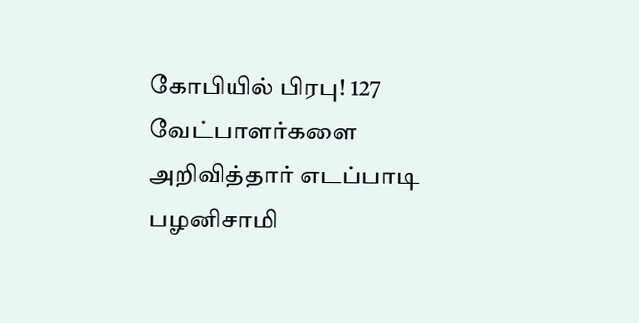கோபியில் பிரபு! 127 வேட்பாளர்களை அறிவித்தார் எடப்பாடி பழனிசாமி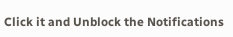Click it and Unblock the Notifications